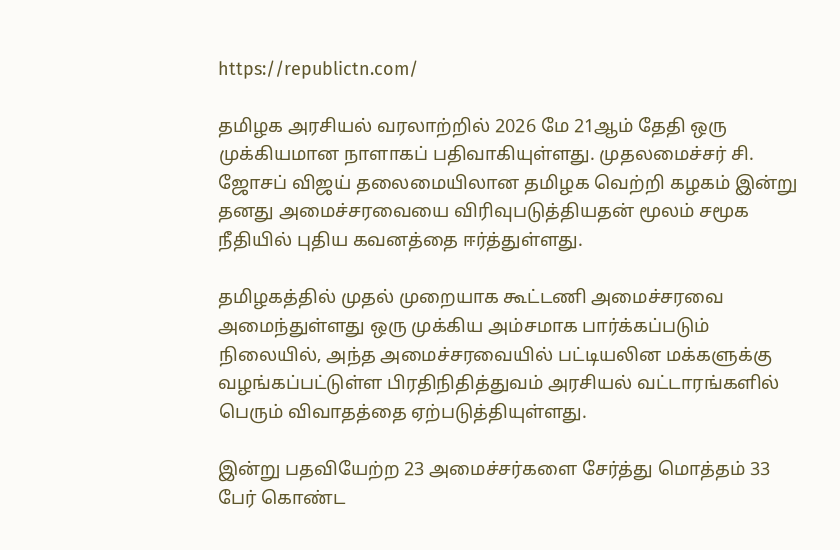https://republictn.com/

தமிழக அரசியல் வரலாற்றில் 2026 மே 21ஆம் தேதி ஒரு முக்கியமான நாளாகப் பதிவாகியுள்ளது. முதலமைச்சர் சி. ஜோசப் விஜய் தலைமையிலான தமிழக வெற்றி கழகம் இன்று தனது அமைச்சரவையை விரிவுபடுத்தியதன் மூலம் சமூக நீதியில் புதிய கவனத்தை ஈர்த்துள்ளது.

தமிழகத்தில் முதல் முறையாக கூட்டணி அமைச்சரவை அமைந்துள்ளது ஒரு முக்கிய அம்சமாக பார்க்கப்படும் நிலையில், அந்த அமைச்சரவையில் பட்டியலின மக்களுக்கு வழங்கப்பட்டுள்ள பிரதிநிதித்துவம் அரசியல் வட்டாரங்களில் பெரும் விவாதத்தை ஏற்படுத்தியுள்ளது.

இன்று பதவியேற்ற 23 அமைச்சர்களை சேர்த்து மொத்தம் 33 பேர் கொண்ட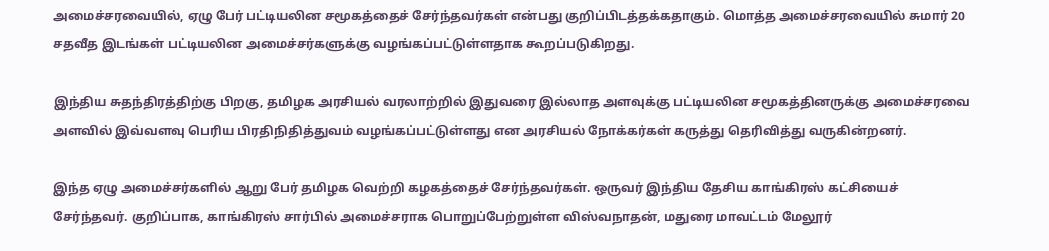அமைச்சரவையில், ஏழு பேர் பட்டியலின சமூகத்தைச் சேர்ந்தவர்கள் என்பது குறிப்பிடத்தக்கதாகும். மொத்த அமைச்சரவையில் சுமார் 20 சதவீத இடங்கள் பட்டியலின அமைச்சர்களுக்கு வழங்கப்பட்டுள்ளதாக கூறப்படுகிறது.

இந்திய சுதந்திரத்திற்கு பிறகு, தமிழக அரசியல் வரலாற்றில் இதுவரை இல்லாத அளவுக்கு பட்டியலின சமூகத்தினருக்கு அமைச்சரவை அளவில் இவ்வளவு பெரிய பிரதிநிதித்துவம் வழங்கப்பட்டுள்ளது என அரசியல் நோக்கர்கள் கருத்து தெரிவித்து வருகின்றனர்.

இந்த ஏழு அமைச்சர்களில் ஆறு பேர் தமிழக வெற்றி கழகத்தைச் சேர்ந்தவர்கள். ஒருவர் இந்திய தேசிய காங்கிரஸ் கட்சியைச் சேர்ந்தவர். குறிப்பாக, காங்கிரஸ் சார்பில் அமைச்சராக பொறுப்பேற்றுள்ள விஸ்வநாதன், மதுரை மாவட்டம் மேலூர்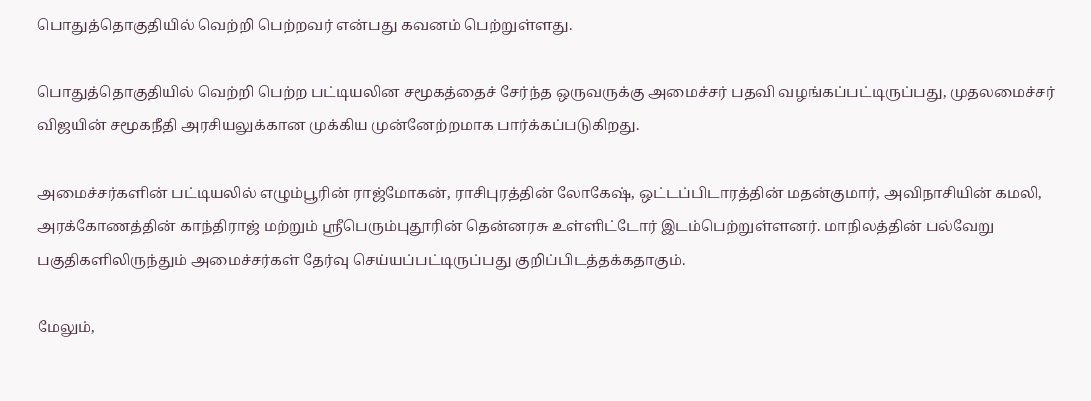பொதுத்தொகுதியில் வெற்றி பெற்றவர் என்பது கவனம் பெற்றுள்ளது.

பொதுத்தொகுதியில் வெற்றி பெற்ற பட்டியலின சமூகத்தைச் சேர்ந்த ஒருவருக்கு அமைச்சர் பதவி வழங்கப்பட்டிருப்பது, முதலமைச்சர் விஜயின் சமூகநீதி அரசியலுக்கான முக்கிய முன்னேற்றமாக பார்க்கப்படுகிறது.

அமைச்சர்களின் பட்டியலில் எழும்பூரின் ராஜ்மோகன், ராசிபுரத்தின் லோகேஷ், ஒட்டப்பிடாரத்தின் மதன்குமார், அவிநாசியின் கமலி, அரக்கோணத்தின் காந்திராஜ் மற்றும் ஸ்ரீபெரும்புதூரின் தென்னரசு உள்ளிட்டோர் இடம்பெற்றுள்ளனர். மாநிலத்தின் பல்வேறு பகுதிகளிலிருந்தும் அமைச்சர்கள் தேர்வு செய்யப்பட்டிருப்பது குறிப்பிடத்தக்கதாகும்.

மேலும்,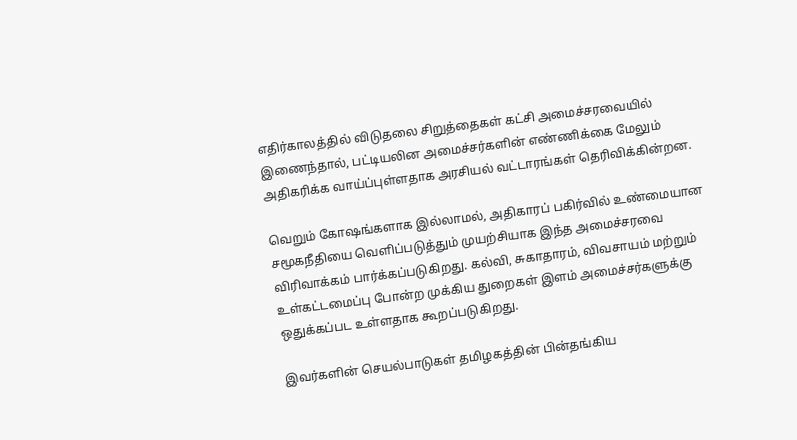எதிர்காலத்தில் விடுதலை சிறுத்தைகள் கட்சி அமைச்சரவையில் இணைந்தால், பட்டியலின அமைச்சர்களின் எண்ணிக்கை மேலும் அதிகரிக்க வாய்ப்புள்ளதாக அரசியல் வட்டாரங்கள் தெரிவிக்கின்றன.

வெறும் கோஷங்களாக இல்லாமல், அதிகாரப் பகிர்வில் உண்மையான சமூகநீதியை வெளிப்படுத்தும் முயற்சியாக இந்த அமைச்சரவை விரிவாக்கம் பார்க்கப்படுகிறது. கல்வி, சுகாதாரம், விவசாயம் மற்றும் உள்கட்டமைப்பு போன்ற முக்கிய துறைகள் இளம் அமைச்சர்களுக்கு ஒதுக்கப்பட உள்ளதாக கூறப்படுகிறது.

இவர்களின் செயல்பாடுகள் தமிழகத்தின் பின்தங்கிய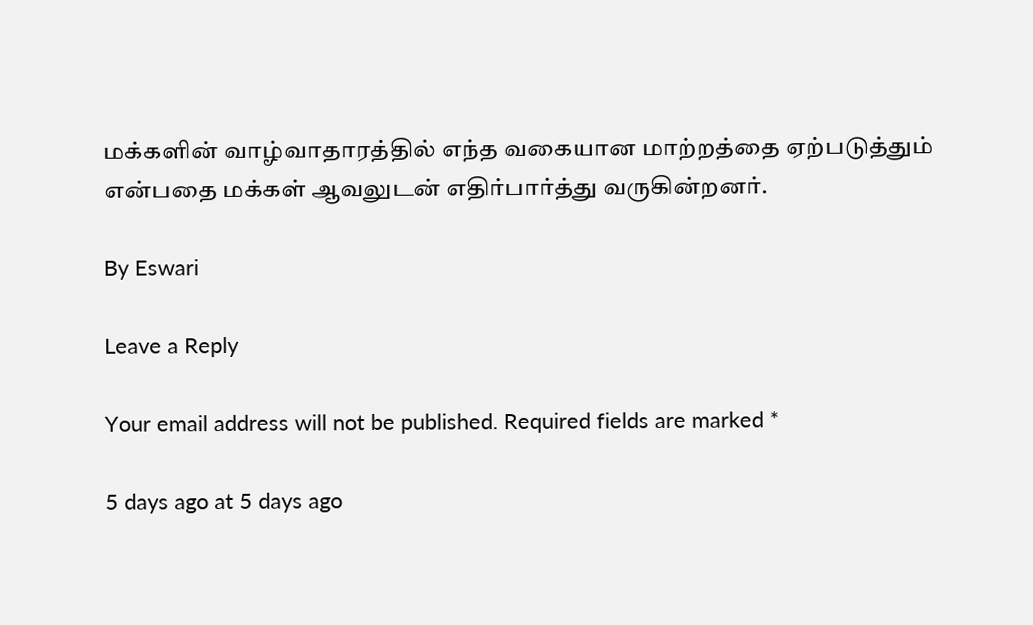மக்களின் வாழ்வாதாரத்தில் எந்த வகையான மாற்றத்தை ஏற்படுத்தும் என்பதை மக்கள் ஆவலுடன் எதிர்பார்த்து வருகின்றனர்.

By Eswari

Leave a Reply

Your email address will not be published. Required fields are marked *

5 days ago at 5 days ago